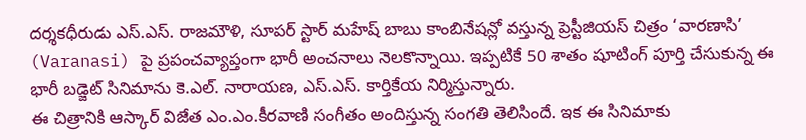దర్శకధీరుడు ఎస్.ఎస్. రాజమౌళి, సూపర్ స్టార్ మహేష్ బాబు కాంబినేషన్లో వస్తున్న ప్రెస్టీజియస్ చిత్రం ‘వారణాసి’ (Varanasi) పై ప్రపంచవ్యాప్తంగా భారీ అంచనాలు నెలకొన్నాయి. ఇప్పటికే 50 శాతం షూటింగ్ పూర్తి చేసుకున్న ఈ భారీ బడ్జెట్ సినిమాను కె.ఎల్. నారాయణ, ఎస్.ఎస్. కార్తికేయ నిర్మిస్తున్నారు.
ఈ చిత్రానికి ఆస్కార్ విజేత ఎం.ఎం.కీరవాణి సంగీతం అందిస్తున్న సంగతి తెలిసిందే. ఇక ఈ సినిమాకు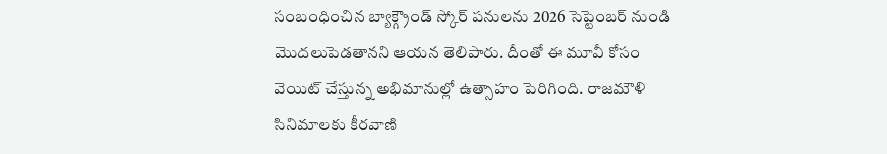సంబంధించిన బ్యాక్గ్రౌండ్ స్కోర్ పనులను 2026 సెప్టెంబర్ నుండి మొదలుపెడతానని ఆయన తెలిపారు. దీంతో ఈ మూవీ కోసం వెయిట్ చేస్తున్న అభిమానుల్లో ఉత్సాహం పెరిగింది. రాజమౌళి సినిమాలకు కీరవాణి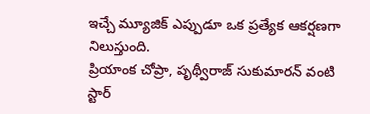ఇచ్చే మ్యూజిక్ ఎప్పుడూ ఒక ప్రత్యేక ఆకర్షణగా నిలుస్తుంది.
ప్రియాంక చోప్రా, పృథ్వీరాజ్ సుకుమారన్ వంటి స్టార్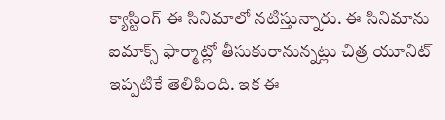క్యాస్టింగ్ ఈ సినిమాలో నటిస్తున్నారు. ఈ సినిమాను ఐమాక్స్ ఫార్మాట్లో తీసుకురానున్నట్లు చిత్ర యూనిట్ ఇప్పటికే తెలిపింది. ఇక ఈ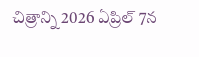చిత్రాన్ని 2026 ఏప్రిల్ 7న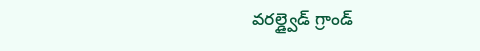వరల్డ్వైడ్ గ్రాండ్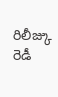రిలీజ్కు రెడీ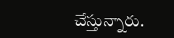చేస్తున్నారు.